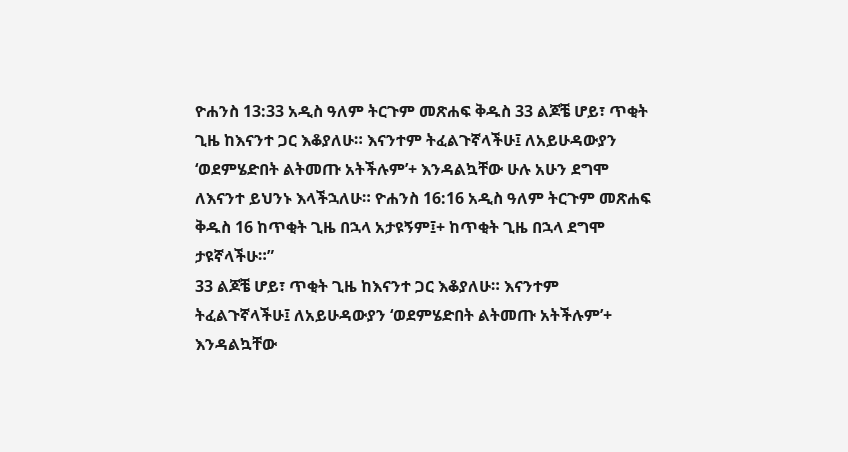ዮሐንስ 13:33 አዲስ ዓለም ትርጉም መጽሐፍ ቅዱስ 33 ልጆቼ ሆይ፣ ጥቂት ጊዜ ከእናንተ ጋር እቆያለሁ። እናንተም ትፈልጉኛላችሁ፤ ለአይሁዳውያን ‘ወደምሄድበት ልትመጡ አትችሉም’+ እንዳልኳቸው ሁሉ አሁን ደግሞ ለእናንተ ይህንኑ እላችኋለሁ። ዮሐንስ 16:16 አዲስ ዓለም ትርጉም መጽሐፍ ቅዱስ 16 ከጥቂት ጊዜ በኋላ አታዩኝም፤+ ከጥቂት ጊዜ በኋላ ደግሞ ታዩኛላችሁ።”
33 ልጆቼ ሆይ፣ ጥቂት ጊዜ ከእናንተ ጋር እቆያለሁ። እናንተም ትፈልጉኛላችሁ፤ ለአይሁዳውያን ‘ወደምሄድበት ልትመጡ አትችሉም’+ እንዳልኳቸው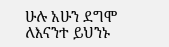ሁሉ አሁን ደግሞ ለእናንተ ይህንኑ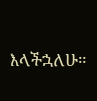እላችኋለሁ።